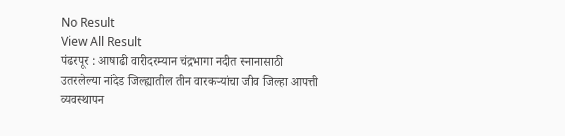No Result
View All Result
पंढरपूर : आषाढी वारीदरम्यान चंद्रभागा नदीत स्नानासाठी उतरलेल्या नांदेड जिल्ह्यातील तीन वारकऱ्यांचा जीव जिल्हा आपत्ती व्यवस्थापन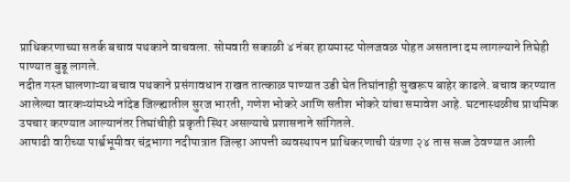प्राधिकरणाच्या सतर्क बचाव पथकाने वाचवला. सोमवारी सकाळी ४ नंबर हायमास्ट पोलजवळ पोहत असताना दम लागल्याने तिघेही पाण्यात बुडू लागले.
नदीत गस्त घालणाऱ्या बचाव पथकाने प्रसंगावधान राखत तात्काळ पाण्यात उडी घेत तिघांनाही सुखरूप बाहेर काढले. बचाव करण्यात आलेल्या वारकऱ्यांमध्ये नांदेड जिल्ह्यातील सुरज भारती, गणेश भोकरे आणि सतीश भोकरे यांचा समावेश आहे. घटनास्थळीच प्राथमिक उपचार करण्यात आल्यानंतर तिघांचीही प्रकृती स्थिर असल्याचे प्रशासनाने सांगितले.
आषाढी वारीच्या पार्श्वभूमीवर चंद्रभागा नदीपात्रात जिल्हा आपत्ती व्यवस्थापन प्राधिकरणाची यंत्रणा २४ तास सज्ज ठेवण्यात आली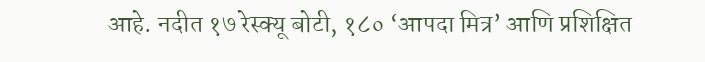आहे. नदीत १७ रेस्क्यू बोटी, १८० ‘आपदा मित्र’ आणि प्रशिक्षित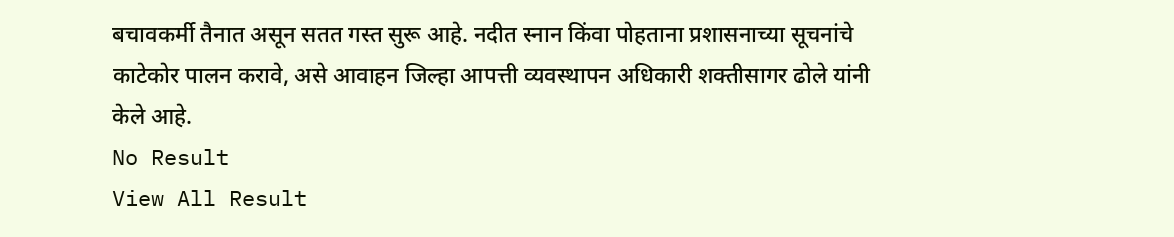बचावकर्मी तैनात असून सतत गस्त सुरू आहे. नदीत स्नान किंवा पोहताना प्रशासनाच्या सूचनांचे काटेकोर पालन करावे, असे आवाहन जिल्हा आपत्ती व्यवस्थापन अधिकारी शक्तीसागर ढोले यांनी केले आहे.
No Result
View All Result